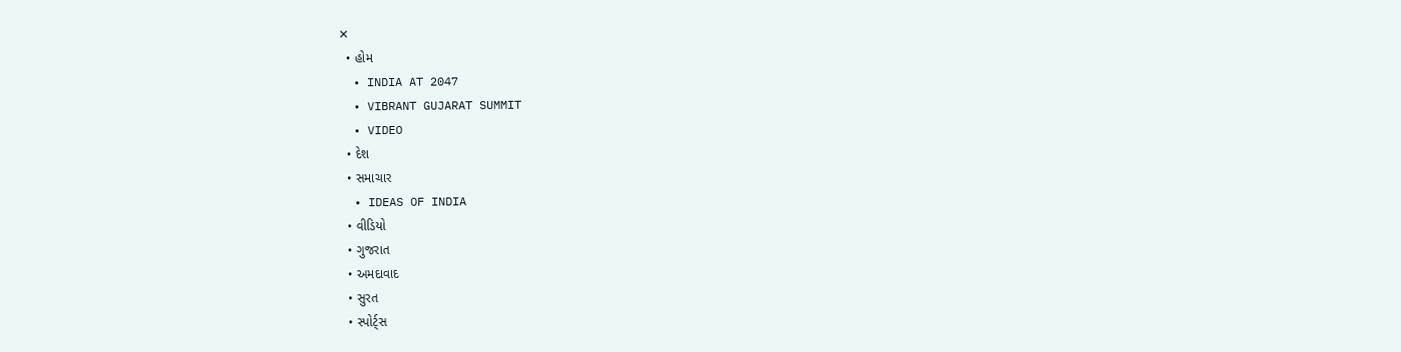✕
  • હોમ
  • INDIA AT 2047
  • VIBRANT GUJARAT SUMMIT
  • VIDEO
  • દેશ
  • સમાચાર
  • IDEAS OF INDIA
  • વીડિયો
  • ગુજરાત
  • અમદાવાદ
  • સુરત
  • સ્પોર્ટ્સ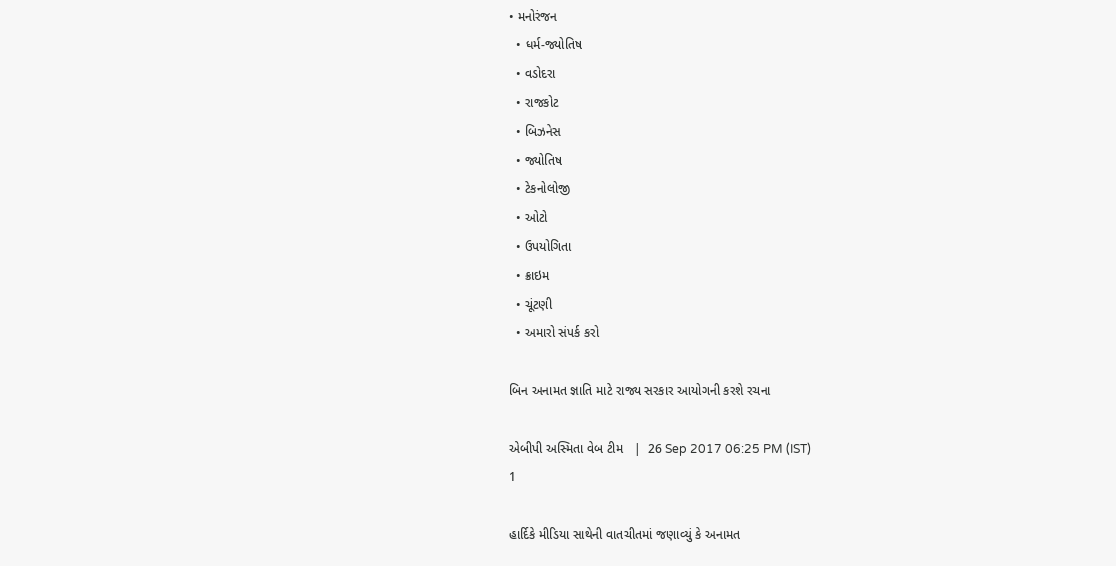• મનોરંજન
  • ધર્મ-જ્યોતિષ
  • વડોદરા
  • રાજકોટ
  • બિઝનેસ
  • જ્યોતિષ
  • ટેકનોલોજી
  • ઓટો
  • ઉપયોગિતા
  • ક્રાઇમ
  • ચૂંટણી
  • અમારો સંપર્ક કરો

બિન અનામત જ્ઞાતિ માટે રાજ્ય સરકાર આયોગની કરશે રચના

એબીપી અસ્મિતા વેબ ટીમ   |  26 Sep 2017 06:25 PM (IST)
1

હાર્દિકે મીડિયા સાથેની વાતચીતમાં જણાવ્યું કે અનામત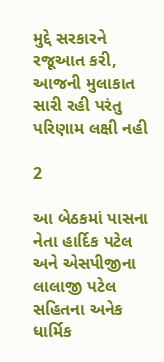મુદ્દે સરકારને રજૂઆત કરી, આજની મુલાકાત સારી રહી પરંતુ પરિણામ લક્ષી નહી

2

આ બેઠકમાં પાસના નેતા હાર્દિક પટેલ અને એસપીજીના લાલાજી પટેલ સહિતના અનેક ધાર્મિક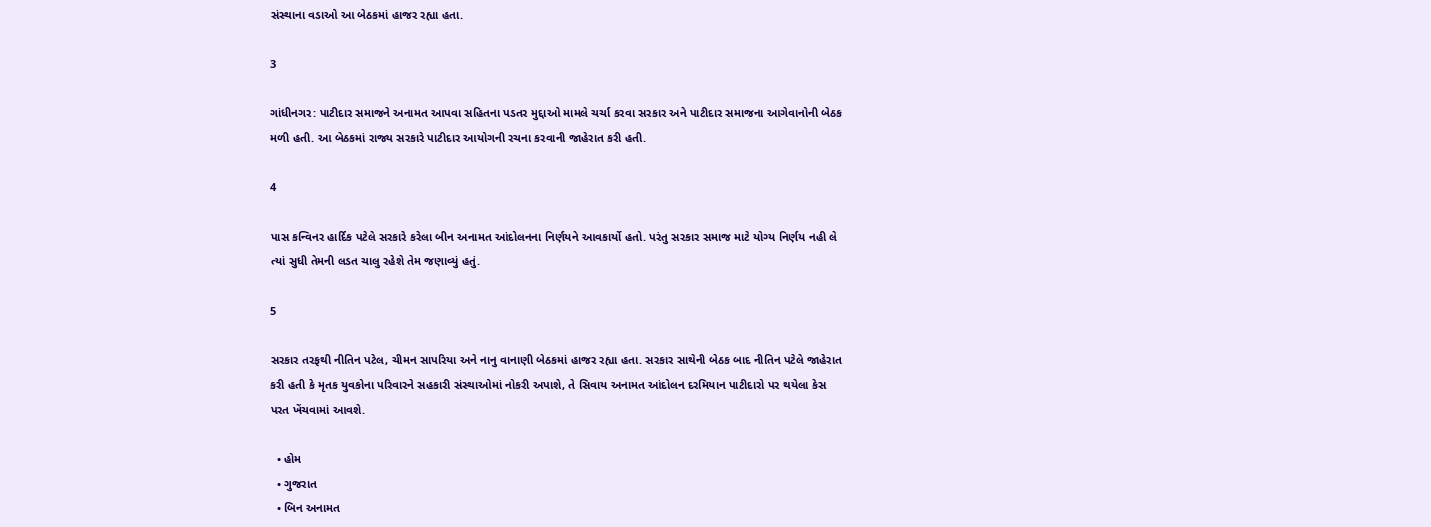સંસ્થાના વડાઓ આ બેઠકમાં હાજર રહ્યા હતા.

3

ગાંધીનગર: પાટીદાર સમાજને અનામત આપવા સહિતના પડતર મુદ્દાઓ મામલે ચર્ચા કરવા સરકાર અને પાટીદાર સમાજના આગેવાનોની બેઠક મળી હતી. આ બેઠકમાં રાજ્ય સરકારે પાટીદાર આયોગની રચના કરવાની જાહેરાત કરી હતી.

4

પાસ કન્વિનર હાર્દિક પટેલે સરકારે કરેલા બીન અનામત આંદોલનના નિર્ણયને આવકાર્યો હતો. પરંતુ સરકાર સમાજ માટે યોગ્ય નિર્ણય નહી લે ત્યાં સુધી તેમની લડત ચાલુ રહેશે તેમ જણાવ્યું હતું.

5

સરકાર તરફથી નીતિન પટેલ, ચીમન સાપરિયા અને નાનુ વાનાણી બેઠકમાં હાજર રહ્યા હતા. સરકાર સાથેની બેઠક બાદ નીતિન પટેલે જાહેરાત કરી હતી કે મૃતક યુવકોના પરિવારને સહકારી સંસ્થાઓમાં નોકરી અપાશે, તે સિવાય અનામત આંદોલન દરમિયાન પાટીદારો પર થયેલા કેસ પરત ખેંચવામાં આવશે.

  • હોમ
  • ગુજરાત
  • બિન અનામત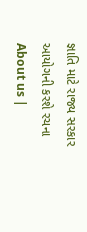જ્ઞાતિ માટે રાજ્ય સરકાર આયોગની કરશે રચના
About us |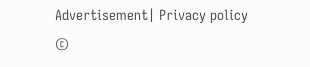Advertisement| Privacy policy
©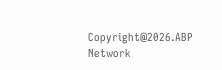Copyright@2026.ABP Network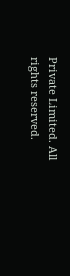Private Limited. All rights reserved.